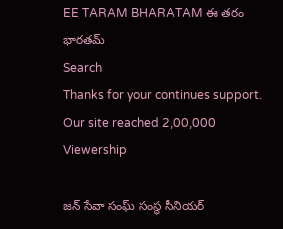EE TARAM BHARATAM ఈ తరం భారతమ్
Search
Thanks for your continues support. Our site reached 2,00,000 Viewership

జన్ సేవా సంఘ్ సంస్థ సీనియర్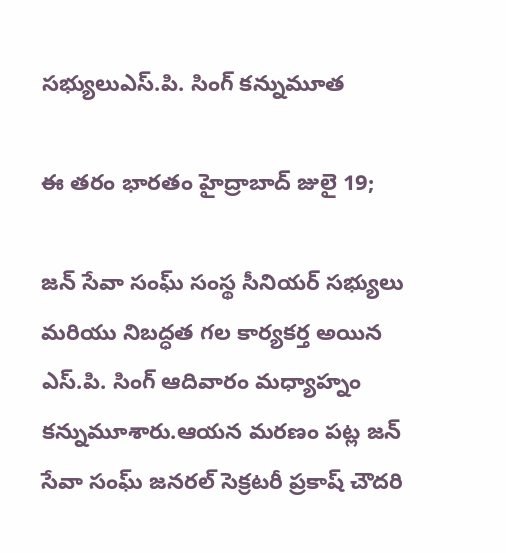సభ్యులుఎస్.పి. సింగ్ కన్నుమూత

ఈ తరం భారతం హైద్రాబాద్ జులై 19;

జన్ సేవా సంఘ్ సంస్థ సీనియర్ సభ్యులు మరియు నిబద్ధత గల కార్యకర్త అయిన ఎస్.పి. సింగ్ ఆదివారం మధ్యాహ్నం కన్నుమూశారు.ఆయన మరణం పట్ల జన్ సేవా సంఘ్ జనరల్ సెక్రటరీ ప్రకాష్ చౌదరి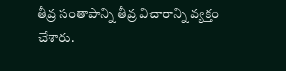తీవ్ర సంతాపాన్ని తీవ్ర విచారాన్ని వ్యక్తం చేశారు.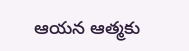ఆయన ఆత్మకు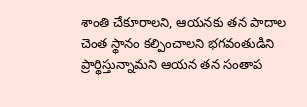శాంతి చేకూరాలని, ఆయనకు తన పాదాల చెంత స్థానం కల్పించాలని భగవంతుడిని ప్రార్థిస్తున్నామని ఆయన తన సంతాప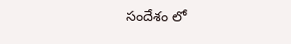సందేశం లో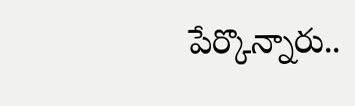పేర్కొన్నారు..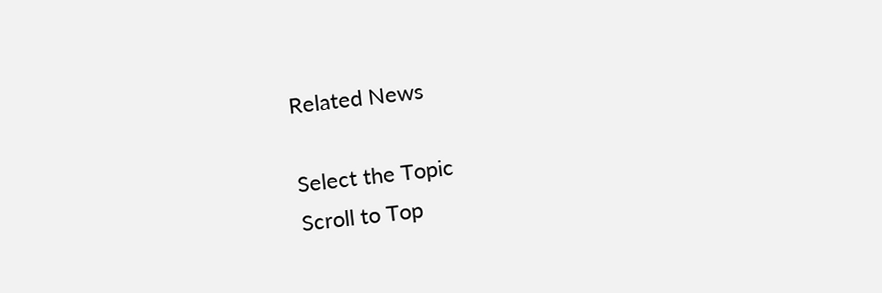Related News

Select the Topic
Scroll to Top